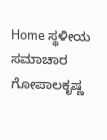Home ಸ್ಥಳೀಯ ಸಮಾಚಾರ ಗೋಪಾಲಕೃಷ್ಣ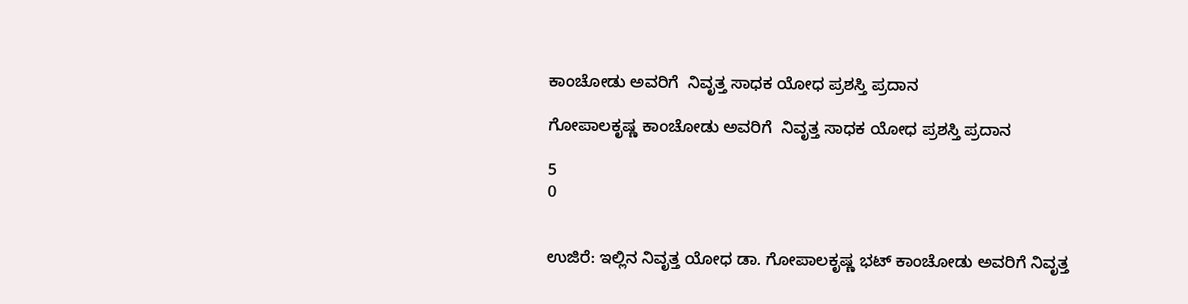ಕಾಂಚೋಡು ಅವರಿಗೆ  ನಿವೃತ್ತ ಸಾಧಕ ಯೋಧ ಪ್ರಶಸ್ತಿ ಪ್ರದಾನ

ಗೋಪಾಲಕೃಷ್ಣ ಕಾಂಚೋಡು ಅವರಿಗೆ  ನಿವೃತ್ತ ಸಾಧಕ ಯೋಧ ಪ್ರಶಸ್ತಿ ಪ್ರದಾನ

5
0


ಉಜಿರೆ: ಇಲ್ಲಿನ ನಿವೃತ್ತ ಯೋಧ ಡಾ. ಗೋಪಾಲಕೃಷ್ಣ ಭಟ್ ಕಾಂಚೋಡು ಅವರಿಗೆ ನಿವೃತ್ತ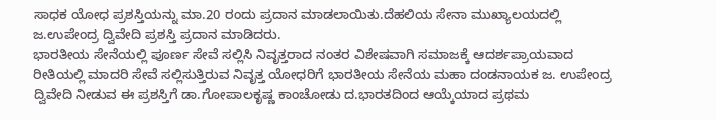ಸಾಧಕ ಯೋಧ ಪ್ರಶಸ್ತಿಯನ್ನು ಮಾ.20 ರಂದು ಪ್ರದಾನ ಮಾಡಲಾಯಿತು.ದೆಹಲಿಯ‌ ಸೇನಾ ಮುಖ್ಯಾಲಯದಲ್ಲಿ ಜ.ಉಪೇಂದ್ರ ದ್ವಿವೇದಿ ಪ್ರಶಸ್ತಿ ಪ್ರದಾನ ಮಾಡಿದರು.
ಭಾರತೀಯ ಸೇನೆಯಲ್ಲಿ ಪೂರ್ಣ ಸೇವೆ ಸಲ್ಲಿಸಿ ನಿವೃತ್ತರಾದ ನಂತರ ವಿಶೇಷವಾಗಿ ಸಮಾಜಕ್ಕೆ ಆದರ್ಶಪ್ರಾಯವಾದ ರೀತಿಯಲ್ಲಿ ಮಾದರಿ ಸೇವೆ ಸಲ್ಲಿಸುತ್ತಿರುವ ನಿವೃತ್ತ ಯೋಧರಿಗೆ ಭಾರತೀಯ ಸೇನೆಯ ಮಹಾ ದಂಡನಾಯಕ ಜ. ಉಪೇಂದ್ರ ದ್ವಿವೇದಿ ನೀಡುವ ಈ ಪ್ರಶಸ್ತಿಗೆ ಡಾ.ಗೋಪಾಲಕೃಷ್ಣ ಕಾಂಚೋಡು ದ.ಭಾರತದಿಂದ ಆಯ್ಕೆಯಾದ ಪ್ರಥಮ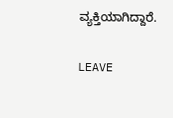ವ್ಯಕ್ತಿಯಾಗಿದ್ದಾರೆ.

LEAVE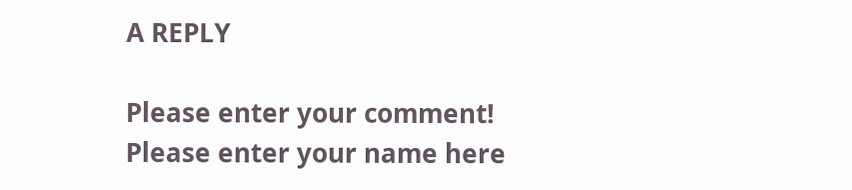A REPLY

Please enter your comment!
Please enter your name here